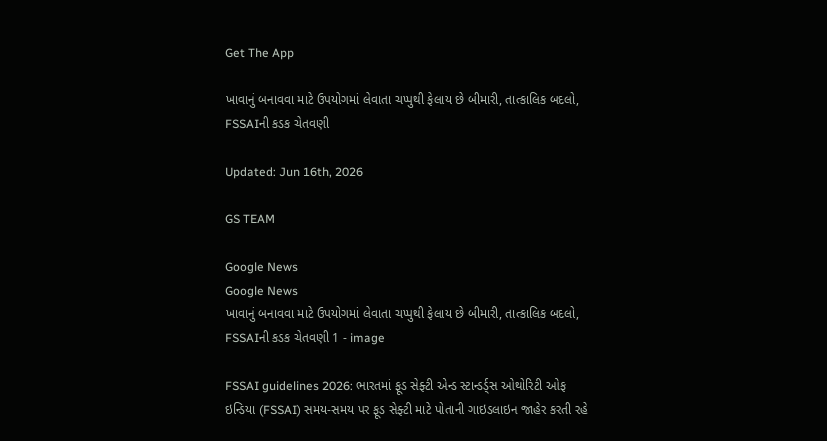Get The App

ખાવાનું બનાવવા માટે ઉપયોગમાં લેવાતા ચપ્પુથી ફેલાય છે બીમારી, તાત્કાલિક બદલો, FSSAIની કડક ચેતવણી

Updated: Jun 16th, 2026

GS TEAM

Google News
Google News
ખાવાનું બનાવવા માટે ઉપયોગમાં લેવાતા ચપ્પુથી ફેલાય છે બીમારી, તાત્કાલિક બદલો, FSSAIની કડક ચેતવણી 1 - image

FSSAI guidelines 2026: ભારતમાં ફૂડ સેફ્ટી એન્ડ સ્ટાન્ડર્ડ્સ ઓથોરિટી ઓફ ઇન્ડિયા (FSSAI) સમય-સમય પર ફૂડ સેફ્ટી માટે પોતાની ગાઇડલાઇન જાહેર કરતી રહે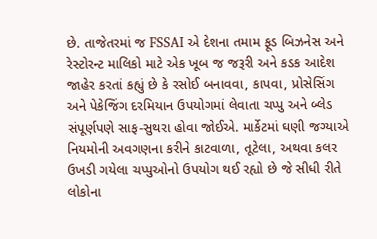છે. તાજેતરમાં જ FSSAI એ દેશના તમામ ફૂડ બિઝનેસ અને રેસ્ટોરન્ટ માલિકો માટે એક ખૂબ જ જરૂરી અને કડક આદેશ જાહેર કરતાં કહ્યું છે કે રસોઈ બનાવવા, કાપવા, પ્રોસેસિંગ અને પેકેજિંગ દરમિયાન ઉપયોગમાં લેવાતા ચપ્પુ અને બ્લેડ સંપૂર્ણપણે સાફ-સુથરા હોવા જોઈએ. માર્કેટમાં ઘણી જગ્યાએ નિયમોની અવગણના કરીને કાટવાળા, તૂટેલા, અથવા કલર ઉખડી ગયેલા ચપ્પુઓનો ઉપયોગ થઈ રહ્યો છે જે સીધી રીતે લોકોના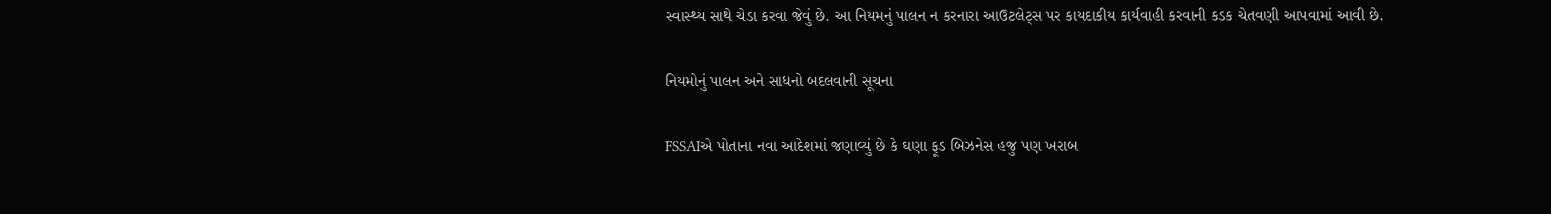સ્વાસ્થ્ય સાથે ચેડા કરવા જેવું છે. આ નિયમનું પાલન ન કરનારા આઉટલેટ્સ પર કાયદાકીય કાર્યવાહી કરવાની કડક ચેતવણી આપવામાં આવી છે.

નિયમોનું પાલન અને સાધનો બદલવાની સૂચના

FSSAIએ પોતાના નવા આદેશમાં જણાવ્યું છે કે ઘણા ફૂડ બિઝનેસ હજુ પણ ખરાબ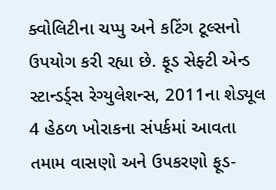ક્વોલિટીના ચપ્પુ અને કટિંગ ટૂલ્સનો ઉપયોગ કરી રહ્યા છે. ફૂડ સેફ્ટી એન્ડ સ્ટાન્ડર્ડ્સ રેગ્યુલેશન્સ, 2011ના શેડ્યૂલ 4 હેઠળ ખોરાકના સંપર્કમાં આવતા તમામ વાસણો અને ઉપકરણો ફૂડ-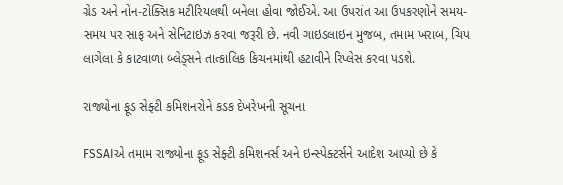ગ્રેડ અને નોન-ટોક્સિક મટીરિયલથી બનેલા હોવા જોઈએ. આ ઉપરાંત આ ઉપકરણોને સમય-સમય પર સાફ અને સેનિટાઇઝ કરવા જરૂરી છે. નવી ગાઇડલાઇન મુજબ, તમામ ખરાબ, ચિપ લાગેલા કે કાટવાળા બ્લેડ્સને તાત્કાલિક કિચનમાંથી હટાવીને રિપ્લેસ કરવા પડશે.

રાજ્યોના ફૂડ સેફ્ટી કમિશનરોને કડક દેખરેખની સૂચના

FSSAIએ તમામ રાજ્યોના ફૂડ સેફ્ટી કમિશનર્સ અને ઇન્સ્પેક્ટર્સને આદેશ આપ્યો છે કે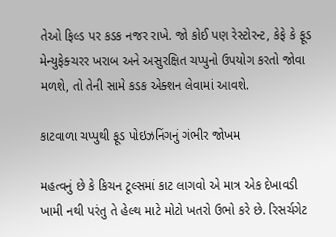તેઓ ફિલ્ડ પર કડક નજર રાખે. જો કોઈ પણ રેસ્ટોરન્ટ, કેફે કે ફૂડ મેન્યુફેક્ચરર ખરાબ અને અસુરક્ષિત ચપ્પુનો ઉપયોગ કરતો જોવા મળશે, તો તેની સામે કડક એક્શન લેવામાં આવશે.

કાટવાળા ચપ્પુથી ફૂડ પોઇઝનિંગનું ગંભીર જોખમ

મહત્વનું છે કે કિચન ટૂલ્સમાં કાટ લાગવો એ માત્ર એક દેખાવડી ખામી નથી પરંતુ તે હેલ્થ માટે મોટો ખતરો ઉભો કરે છે. રિસર્ચગેટ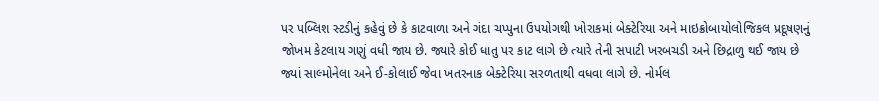પર પબ્લિશ સ્ટડીનું કહેવું છે કે કાટવાળા અને ગંદા ચપ્પુના ઉપયોગથી ખોરાકમાં બેક્ટેરિયા અને માઇક્રોબાયોલોજિકલ પ્રદૂષણનું જોખમ કેટલાય ગણું વધી જાય છે. જ્યારે કોઈ ધાતુ પર કાટ લાગે છે ત્યારે તેની સપાટી ખરબચડી અને છિદ્રાળુ થઈ જાય છે જ્યાં સાલ્મોનેલા અને ઈ-કોલાઈ જેવા ખતરનાક બેક્ટેરિયા સરળતાથી વધવા લાગે છે. નોર્મલ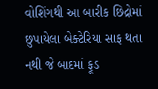વોશિંગથી આ બારીક છિદ્રોમાં છુપાયેલા બેક્ટેરિયા સાફ થતા નથી જે બાદમાં ફૂડ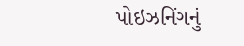પોઇઝનિંગનું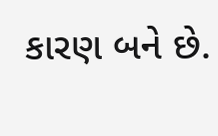કારણ બને છે.